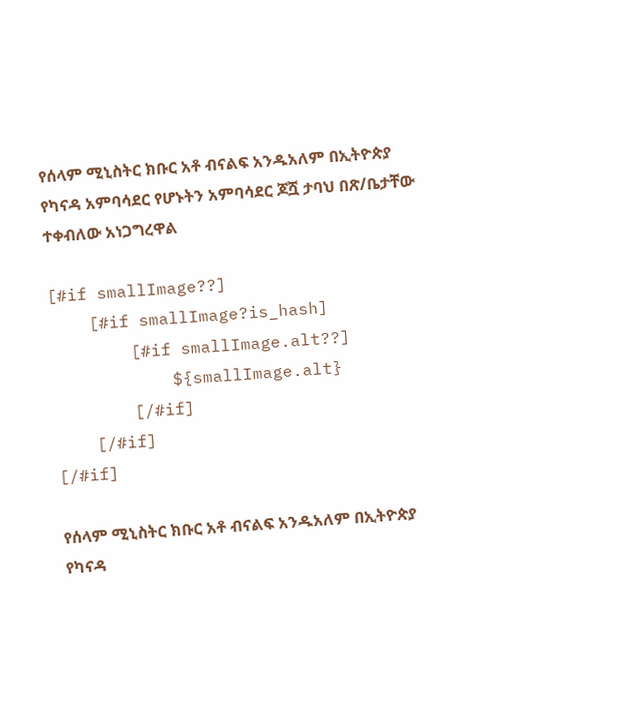የሰላም ሚኒስትር ክቡር አቶ ብናልፍ አንዱአለም በኢትዮጵያ የካናዳ አምባሳደር የሆኑትን አምባሳደር ጆሿ ታባህ በጽ/ቤታቸው ተቀብለው አነጋግረዋል

[#if smallImage??]
    [#if smallImage?is_hash]
        [#if smallImage.alt??]
            ${smallImage.alt}
        [/#if]
    [/#if]
[/#if]

የሰላም ሚኒስትር ክቡር አቶ ብናልፍ አንዱአለም በኢትዮጵያ የካናዳ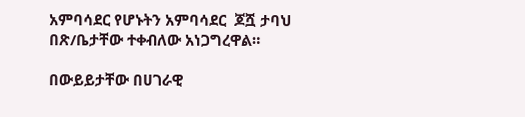አምባሳደር የሆኑትን አምባሳደር  ጆሿ ታባህ  በጽ/ቤታቸው ተቀብለው አነጋግረዋል።

በውይይታቸው በሀገራዊ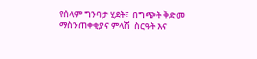የሰላም ግንባታ ሂደት፣  በግጭት ቅድመ ማስንጠቀቂያና ምላሽ  ስርዓት እና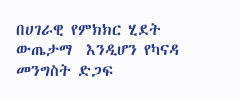በሀገራዊ የምክክር ሂደት ውጤታማ  እንዲሆን የካናዳ መንግስት ድጋፍ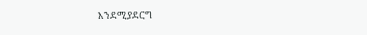እንደሚያደርግ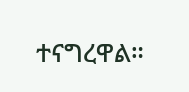ተናግረዋል።